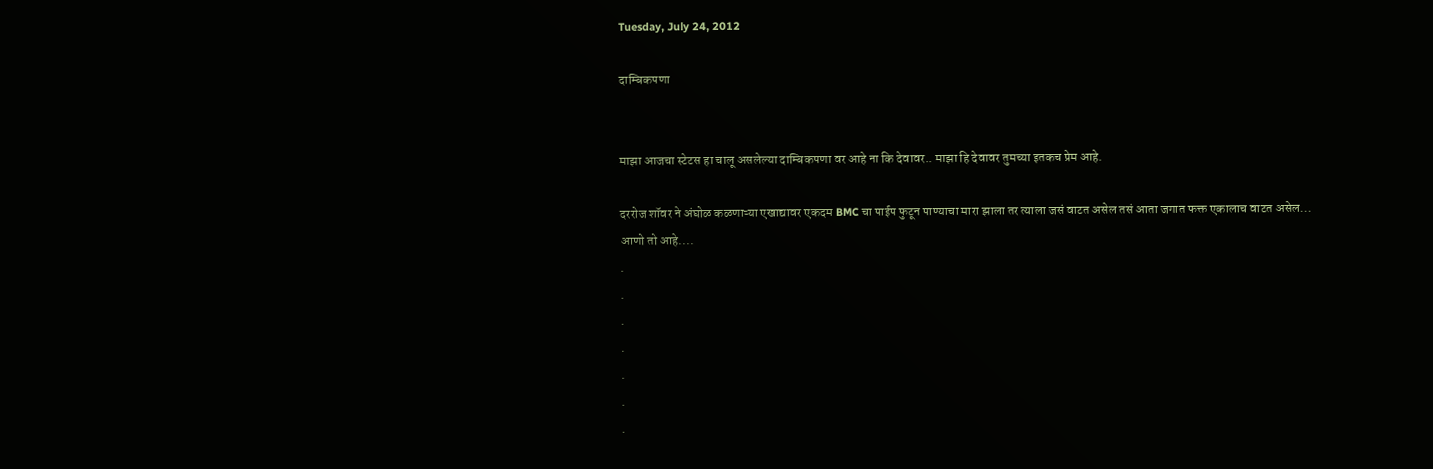Tuesday, July 24, 2012

दाम्बिकपणा


माझा आजचा स्टेटस हा चालू असलेल्या दाम्बिकपणा वर आहे ना कि देवावर.. माझा हि देवावर तुमच्या इतकच प्रेम आहे.

दररोज शॉवर ने अंघोळ कळणाऱ्या एखाद्यावर एकदम BMC चा पाईप फुटून पाण्याचा मारा झाला तर त्याला जसं वाटत असेल तसं आता जगात फक्त एकालाच वाटत असेल...
आणो तो आहे....
.
.
.
.
.
.
.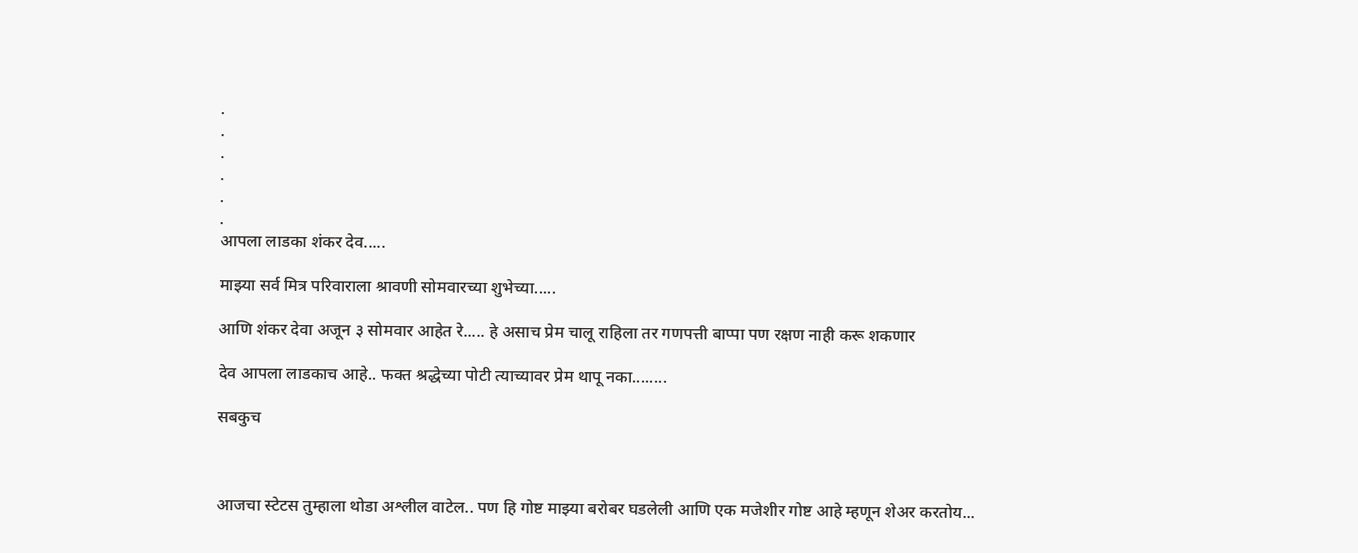.
.
.
.
.
.
आपला लाडका शंकर देव.....

माझ्या सर्व मित्र परिवाराला श्रावणी सोमवारच्या शुभेच्या.....

आणि शंकर देवा अजून ३ सोमवार आहेत रे..... हे असाच प्रेम चालू राहिला तर गणपत्ती बाप्पा पण रक्षण नाही करू शकणार

देव आपला लाडकाच आहे.. फक्त श्रद्धेच्या पोटी त्याच्यावर प्रेम थापू नका........

सबकुच



आजचा स्टेटस तुम्हाला थोडा अश्लील वाटेल.. पण हि गोष्ट माझ्या बरोबर घडलेली आणि एक मजेशीर गोष्ट आहे म्हणून शेअर करतोय...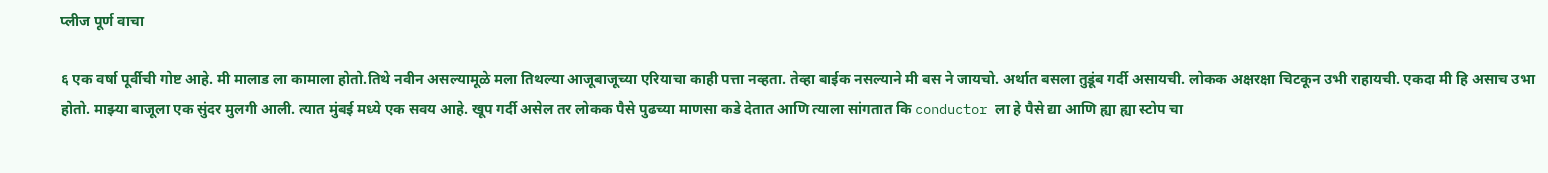प्लीज पूर्ण वाचा

६ एक वर्षा पूर्वीची गोष्ट आहे. मी मालाड ला कामाला होतो.तिथे नवीन असल्यामूळे मला तिथल्या आजूबाजूच्या एरियाचा काही पत्ता नव्हता. तेव्हा बाईक नसल्याने मी बस ने जायचो. अर्थात बसला तुडूंब गर्दी असायची. लोकक अक्षरक्षा चिटकून उभी राहायची. एकदा मी हि असाच उभा होतो. माझ्या बाजूला एक सुंदर मुलगी आली. त्यात मुंबई मध्ये एक सवय आहे. खूप गर्दी असेल तर लोकक पैसे पुढच्या माणसा कडे देतात आणि त्याला सांगतात कि conductor ला हे पैसे द्या आणि ह्या ह्या स्टोप चा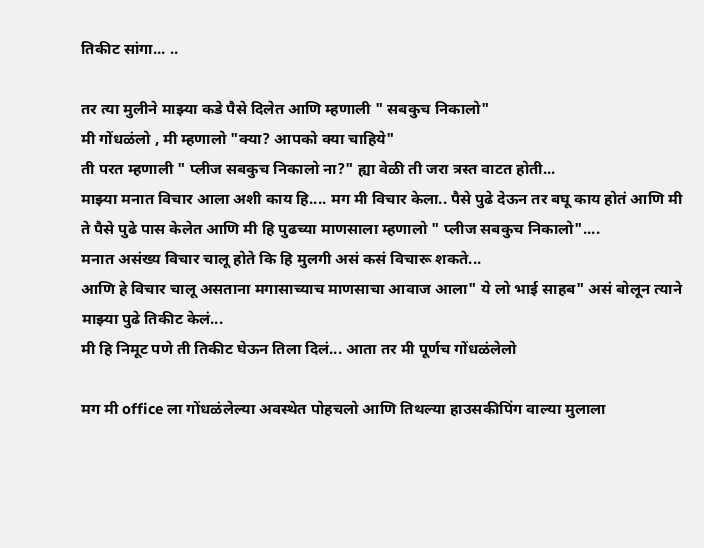तिकीट सांगा... ..

तर त्या मुलीने माझ्या कडे पैसे दिलेत आणि म्हणाली " सबकुच निकालो"
मी गोंधळंलो , मी म्हणालो "क्या? आपको क्या चाहिये"
ती परत म्हणाली " प्लीज सबकुच निकालो ना?" ह्या वेळी ती जरा त्रस्त वाटत होती...
माझ्या मनात विचार आला अशी काय हि.... मग मी विचार केला.. पैसे पुढे देऊन तर बघू काय होतं आणि मी ते पैसे पुढे पास केलेत आणि मी हि पुढच्या माणसाला म्हणालो " प्लीज सबकुच निकालो"....
मनात असंख्य विचार चालू होते कि हि मुलगी असं कसं विचारू शकते...
आणि हे विचार चालू असताना मगासाच्याच माणसाचा आवाज आला" ये लो भाई साहब" असं बोलून त्याने माझ्या पुढे तिकीट केलं...
मी हि निमूट पणे ती तिकीट घेऊन तिला दिलं... आता तर मी पूर्णच गोंधळंलेलो

मग मी office ला गोंधळंलेल्या अवस्थेत पोहचलो आणि तिथल्या हाउसकीपिंग वाल्या मुलाला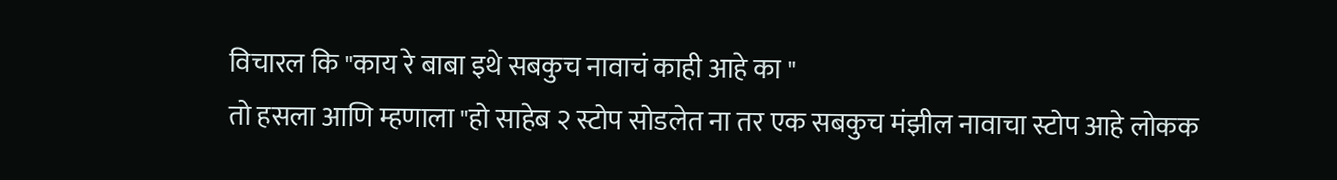विचारल कि "काय रे बाबा इथे सबकुच नावाचं काही आहे का "
तो हसला आणि म्हणाला "हो साहेब २ स्टोप सोडलेत ना तर एक सबकुच मंझील नावाचा स्टोप आहे लोकक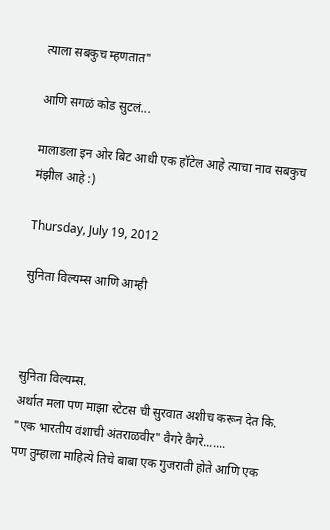त्याला सबकुच म्हणतात"

आणि सगळं कोड सुटलं...

मालाडला इन ओर बिट आधी एक हॉटेल आहे त्याचा नाव सबकुच मंझील आहे :)

Thursday, July 19, 2012

सुनिता विल्यम्स आणि आम्ही



सुनिता विल्यम्स.
अर्थात मला पण माझा स्टेटस ची सुरवात अशीच करून देत कि. "एक भारतीय वंशाची अंतराळवीर" वैगरे वैगरे.......
पण तुम्हाला माहित्ये तिचे बाबा एक गुजराती होते आणि एक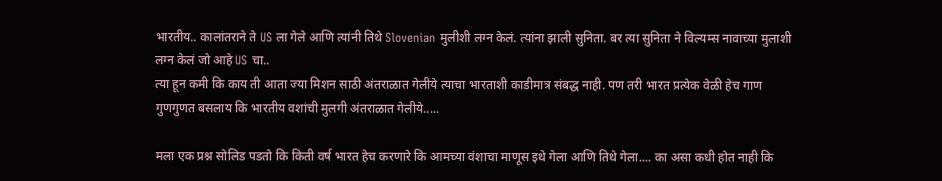भारतीय.. कालांतराने ते US ला गेले आणि त्यांनी तिथे Slovenian मुलीशी लग्न केलं. त्यांना झाली सुनिता. बर त्या सुनिता ने विल्यम्स नावाच्या मुलाशी लग्न केलं जो आहे US चा..
त्या हून कमी कि काय ती आता ज्या मिशन साठी अंतराळात गेलीये त्याचा भारताशी काडीमात्र संबद्ध नाही. पण तरी भारत प्रत्येक वेळी हेच गाण गुणगुणत बसलाय कि भारतीय वशांची मुलगी अंतराळात गेलीये.....

मला एक प्रश्न सोलिड पडतो कि किती वर्ष भारत हेच करणारे कि आमच्या वंशाचा माणूस इथे गेला आणि तिथे गेला.... का असा कधी होत नाही कि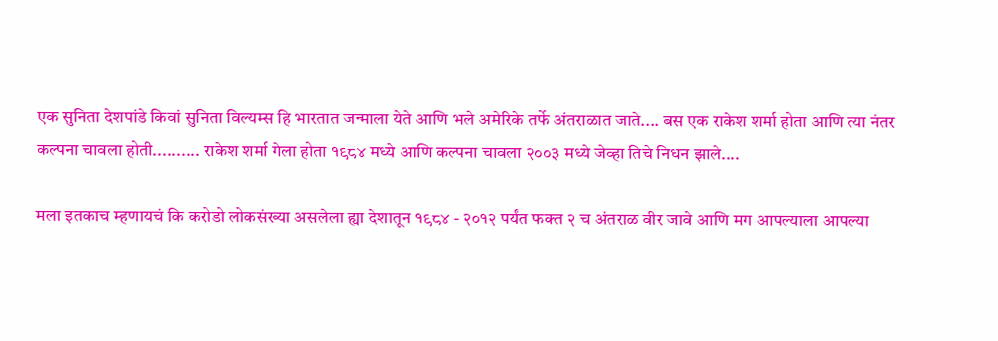एक सुनिता देशपांडे किवां सुनिता विल्यम्स हि भारतात जन्माला येते आणि भले अमेरिके तर्फे अंतराळात जाते.... बस एक राकेश शर्मा होता आणि त्या नंतर कल्पना चावला होती.......... राकेश शर्मा गेला होता १९८४ मध्ये आणि कल्पना चावला २००३ मध्ये जेव्हा तिचे निधन झाले....

मला इतकाच म्हणायचं कि करोडो लोकसंख्या असलेला ह्या देशातून १९८४ - २०१२ पर्यंत फक्त २ च अंतराळ वीर जावे आणि मग आपल्याला आपल्या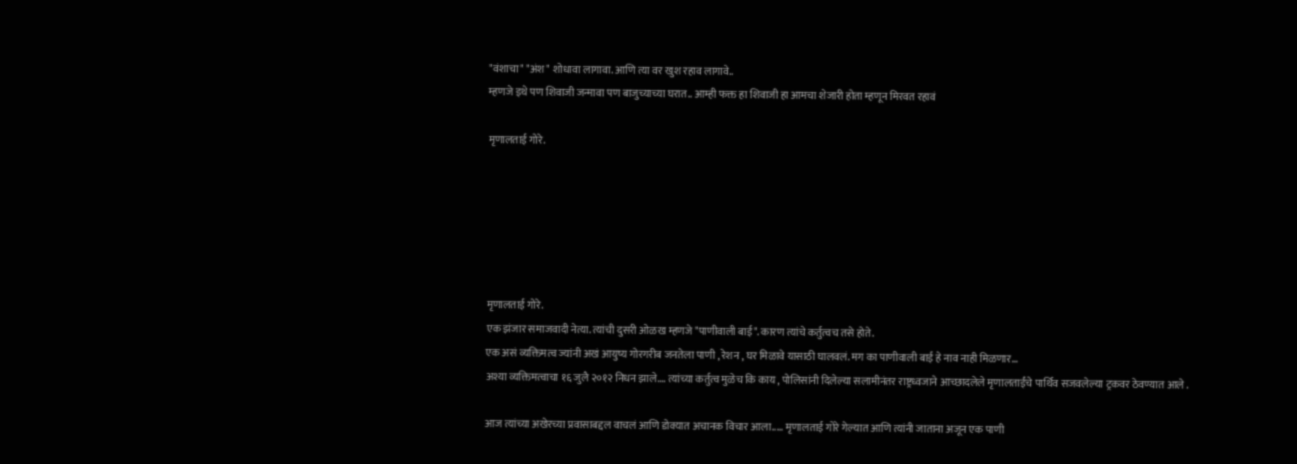"वंशाचा" "अंश" शोधावा लागावा. आणि त्या वर खुश रहाव लागावे..
म्हणजे इथे पण शिवाजी जन्मावा पण बाजुच्याच्या घरात.. आम्ही फक्त हा शिवाजी हा आमचा शेजारी होता म्हणून मिरवत रहावं

मृणालताई गोरे.






मृणालताई गोरे.
एक झंजार समाजवादी नेत्या. त्यांची दुसरी ओळख म्हणजे "पाणीवाली बाई". कारण त्यांचे कर्तुत्वच तसे होते.
एक असं व्यक्तिमत्व ज्यांनी अखं आयुष्य गोरगरीब जनतेला पाणी , रेशन , घर मिळावे यासाठी घालवलं. मग का पाणीवाली बाई हे नाव नाही मिळणार...
अश्या व्यक्तिमत्वाचा १६ जुलै २०१२ निधन झाले.... त्यांच्या कर्तुत्व मुळेच कि काय , पोलिसांनी दिलेल्या सलामीनंतर राष्ट्रध्वजाने आच्छादलेले मृणालताईंचे पार्थिव सजवलेल्या ट्रकवर ठेवण्यात आले .

आज त्यांच्या अखेरच्या प्रवासाबद्दल वाचलं आणि डोक्यात अचानक विचार आला..... मृणालताई गोरे गेल्यात आणि त्यांनी जाताना अजून एक पाणी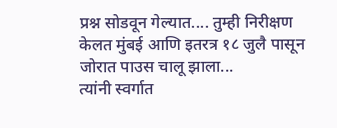प्रश्न सोडवून गेल्यात.... तुम्ही निरीक्षण केलत मुंबई आणि इतरत्र १८ जुलै पासून जोरात पाउस चालू झाला...
त्यांनी स्वर्गात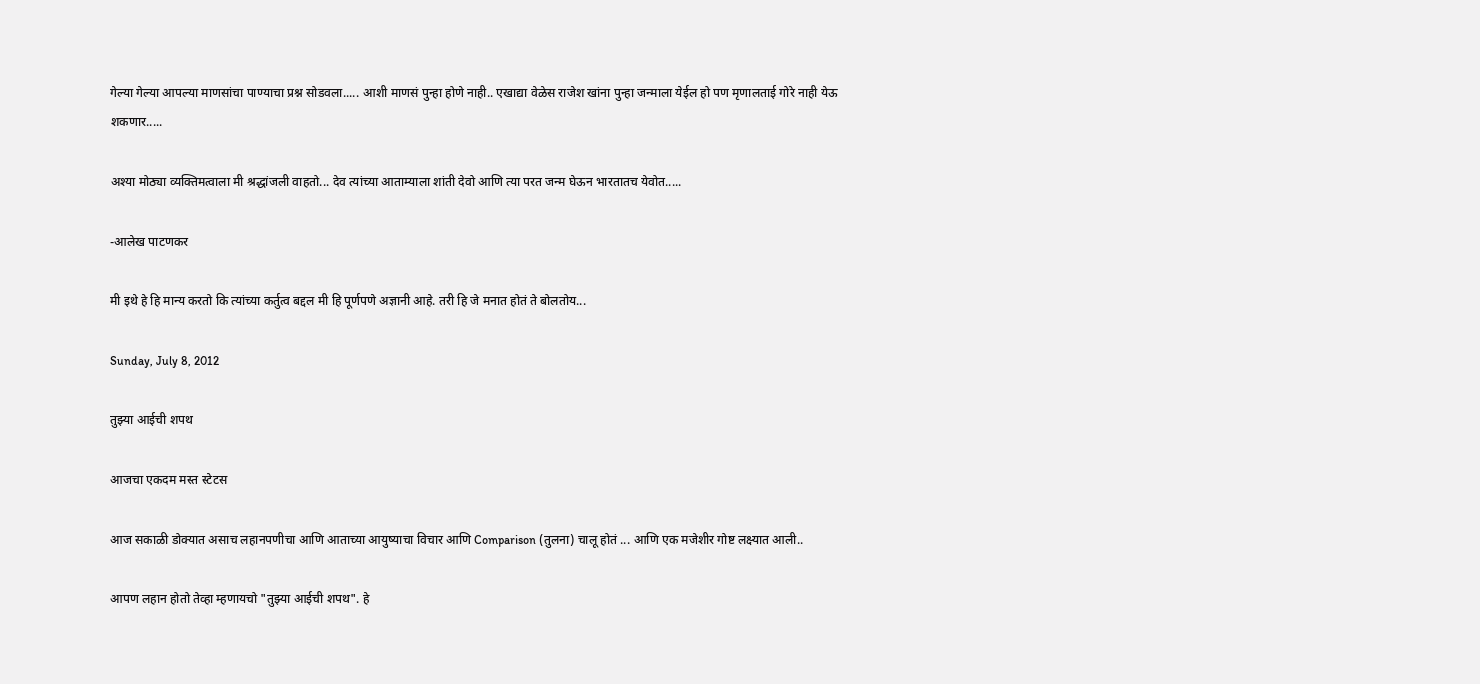गेल्या गेल्या आपल्या माणसांचा पाण्याचा प्रश्न सोडवला..... आशी माणसं पुन्हा होणे नाही.. एखाद्या वेळेस राजेश खांना पुन्हा जन्माला येईल हो पण मृणालताई गोरे नाही येऊ शकणार.....

अश्या मोठ्या व्यक्तिमत्वाला मी श्रद्धांजली वाहतो... देव त्यांच्या आताम्याला शांती देवो आणि त्या परत जन्म घेऊन भारतातच येवोत.....

-आलेख पाटणकर

मी इथे हे हि मान्य करतो कि त्यांच्या कर्तुत्व बद्दल मी हि पूर्णपणे अज्ञानी आहे. तरी हि जे मनात होतं ते बोलतोय...

Sunday, July 8, 2012

तुझ्या आईची शपथ

आजचा एकदम मस्त स्टेटस

आज सकाळी डोक्यात असाच लहानपणीचा आणि आताच्या आयुष्याचा विचार आणि Comparison (तुलना) चालू होतं ... आणि एक मजेशीर गोष्ट लक्ष्यात आली..

आपण लहान होतो तेव्हा म्हणायचो "तुझ्या आईची शपथ". हे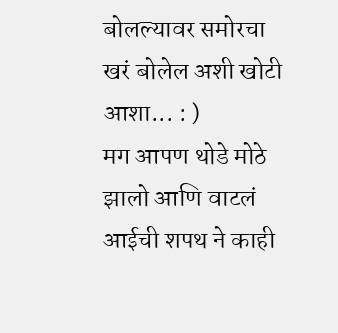बोलल्यावर समोरचा खरं बोलेल अशी खोटी आशा... : )
मग आपण थोडे मोठे झालो आणि वाटलं आईची शपथ ने काही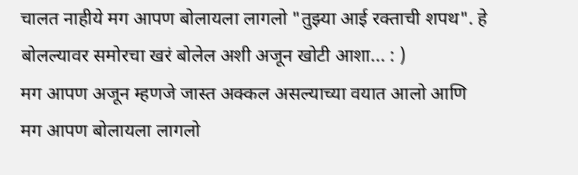चालत नाहीये मग आपण बोलायला लागलो "तुझ्या आई रक्ताची शपथ". हे बोलल्यावर समोरचा खरं बोलेल अशी अजून खोटी आशा... : )
मग आपण अजून म्हणजे जास्त अक्कल असल्याच्या वयात आलो आणि
मग आपण बोलायला लागलो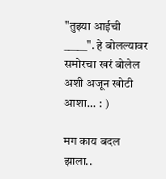"तुझ्या आईची _____". हे बोलल्यावर समोरचा खरं बोलेल अशी अजून खोटी आशा... : )

मग काय बदल झाला..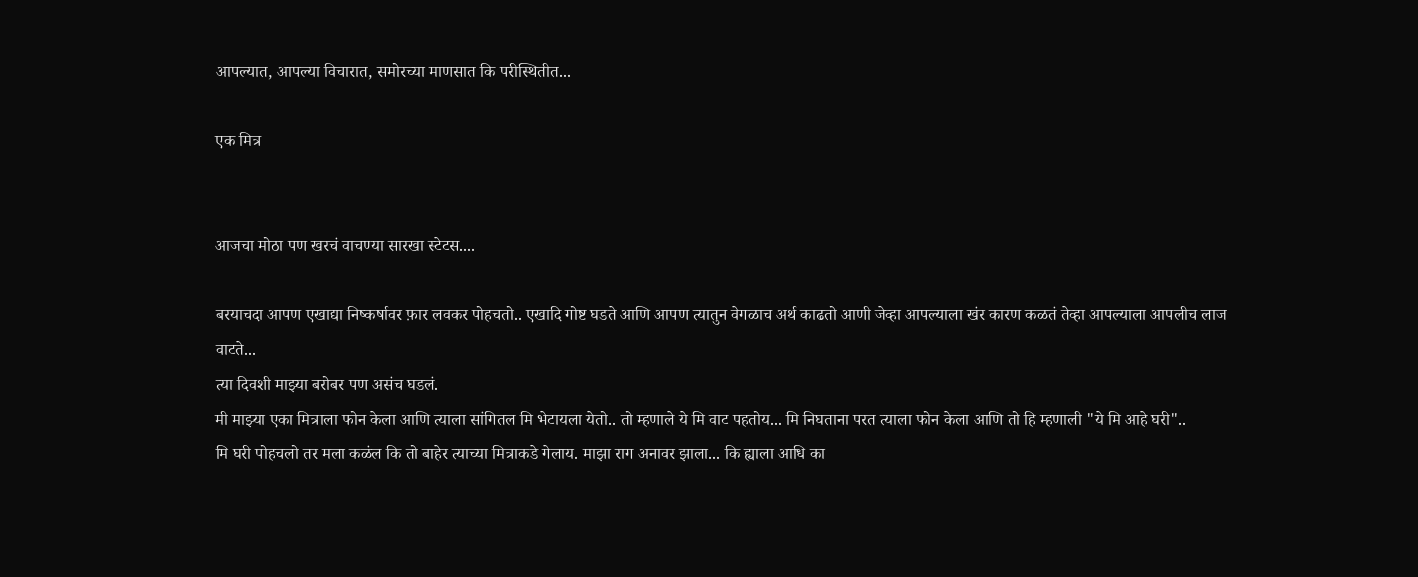आपल्यात, आपल्या विचारात, समोरच्या माणसात कि परीस्थितीत...

एक मित्र


आजचा मोठा पण खरचं वाचण्या सारखा स्टेटस....

बरयाचदा आपण एखाद्या निष्कर्षावर फ़ार लवकर पोहचतो.. एखादि गोष्ट घडते आणि आपण त्यातुन वेगळाच अर्थ काढतो आणी जेव्हा आपल्याला खंर कारण कळतं तेव्हा आपल्याला आपलीच लाज वाटते...
त्या दिवशी माझ्या बरोबर पण असंच घडलं.
मी माझ्या एका मित्राला फोन केला आणि त्याला सांगितल मि भेटायला येतो.. तो म्हणाले ये मि वाट पहतोय... मि निघताना परत त्याला फोन केला आणि तो हि म्हणाली "ये मि आहे घरी"..
मि घरी पोहचलो तर मला कळंल कि तो बाहेर त्याच्या मित्राकडे गेलाय. माझा राग अनावर झाला... कि ह्याला आधि का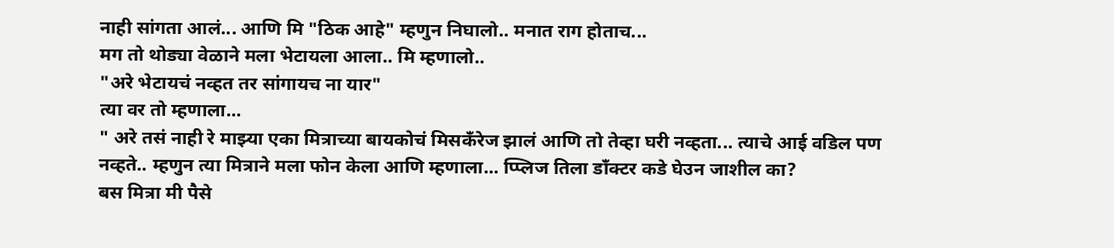नाही सांगता आलं... आणि मि "ठिक आहे" म्हणुन निघालो.. मनात राग होताच...
मग तो थोड्या वेळाने मला भेटायला आला.. मि म्हणालो..
"अरे भेटायचं नव्हत तर सांगायच ना यार"
त्या वर तो म्हणाला...
" अरे तसं नाही रे माझ्या एका मित्राच्या बायकोचं मिसकँरेज झालं आणि तो तेव्हा घरी नव्हता... त्याचे आई वडिल पण नव्हते.. म्हणुन त्या मित्राने मला फोन केला आणि म्हणाला... प्प्लिज तिला डाँक्टर कडे घेउन जाशील का?
बस मित्रा मी पैसे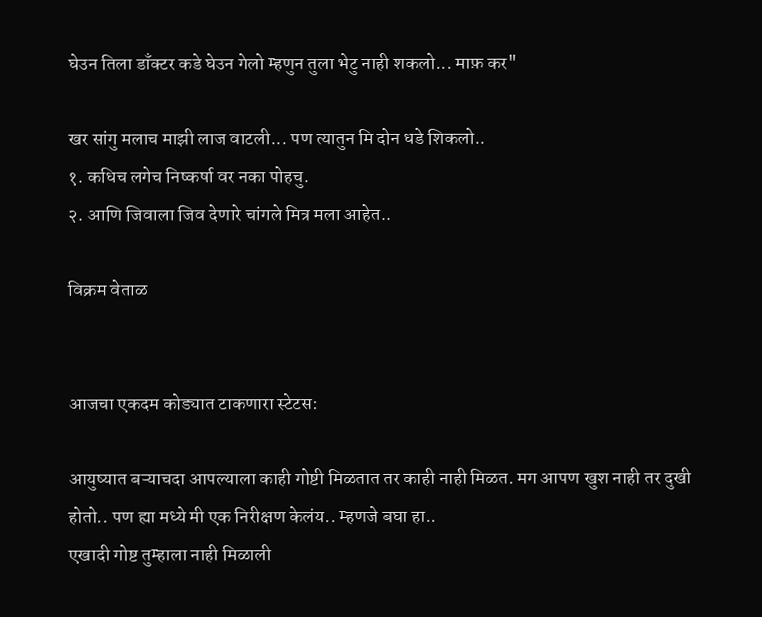घेउन तिला डाँक्टर कडे घेउन गेलो म्हणुन तुला भेटु नाही शकलो... माफ़ कर"

खर सांगु मलाच माझी लाज वाटली... पण त्यातुन मि दोन धडे शिकलो..
१. कधिच लगेच निष्कर्षा वर नका पोहचु.
२. आणि जिवाला जिव देणारे चांगले मित्र मला आहेत..

विक्रम वेताळ


आजचा एकदम कोड्यात टाकणारा स्टेटस:

आयुष्यात बऱ्याचदा आपल्याला काही गोष्टी मिळतात तर काही नाही मिळत. मग आपण खुश नाही तर दुखी होतो.. पण ह्या मध्ये मी एक निरीक्षण केलंय.. म्हणजे बघा हा..
एखादी गोष्ट तुम्हाला नाही मिळाली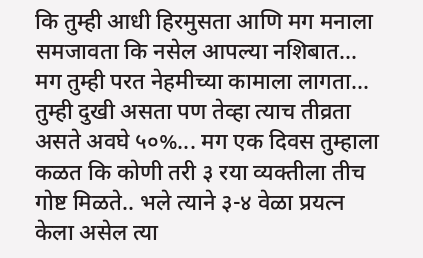कि तुम्ही आधी हिरमुसता आणि मग मनाला समजावता कि नसेल आपल्या नशिबात... मग तुम्ही परत नेहमीच्या कामाला लागता... तुम्ही दुखी असता पण तेव्हा त्याच तीव्रता असते अवघे ५०%... मग एक दिवस तुम्हाला कळत कि कोणी तरी ३ रया व्यक्तीला तीच गोष्ट मिळते.. भले त्याने ३-४ वेळा प्रयत्न केला असेल त्या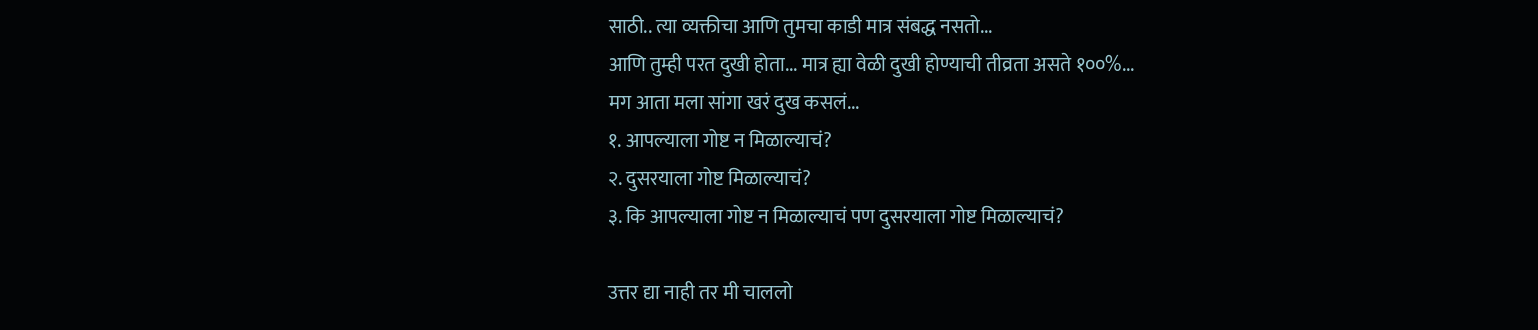साठी.. त्या व्यक्तीचा आणि तुमचा काडी मात्र संबद्ध नसतो...
आणि तुम्ही परत दुखी होता... मात्र ह्या वेळी दुखी होण्याची तीव्रता असते १००%...
मग आता मला सांगा खरं दुख कसलं...
१. आपल्याला गोष्ट न मिळाल्याचं?
२. दुसरयाला गोष्ट मिळाल्याचं?
३. कि आपल्याला गोष्ट न मिळाल्याचं पण दुसरयाला गोष्ट मिळाल्याचं?

उत्तर द्या नाही तर मी चाललो